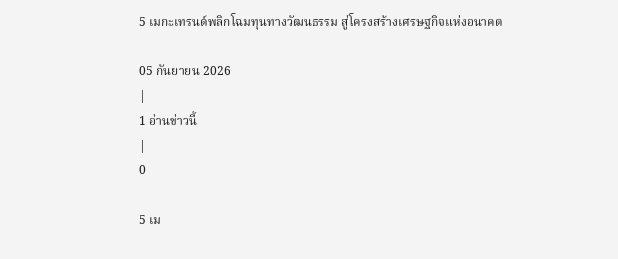5 เมกะเทรนด์พลิกโฉมทุนทางวัฒนธรรม สู่โครงสร้างเศรษฐกิจแห่งอนาคต

05 กันยายน 2026
|
1 อ่านข่าวนี้
|
0

5 เม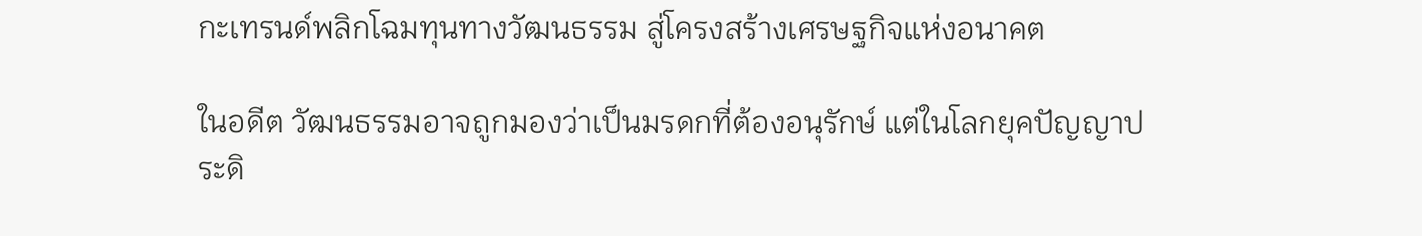กะเทรนด์พลิกโฉมทุนทางวัฒนธรรม สู่โครงสร้างเศรษฐกิจแห่งอนาคต

ในอดีต วัฒนธรรมอาจถูกมองว่าเป็นมรดกที่ต้องอนุรักษ์ แต่ในโลกยุคปัญญาประดิ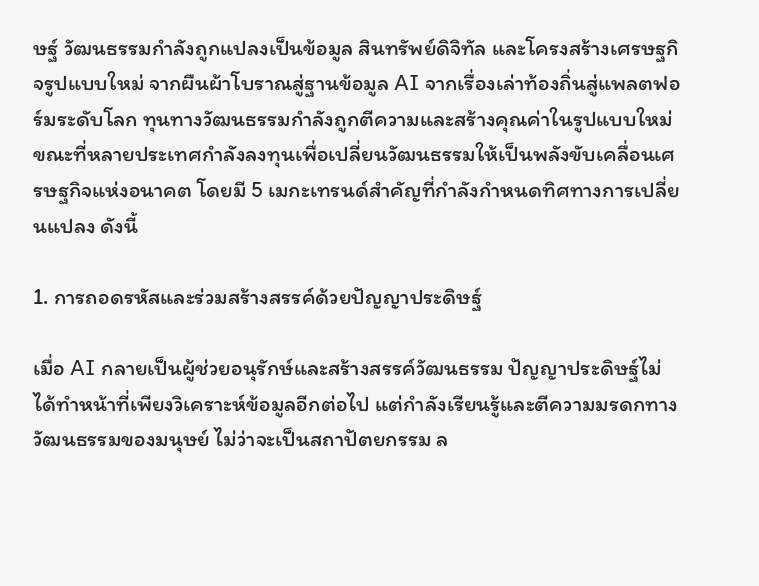ษฐ์ วัฒนธรรมกำลังถูกแปลงเป็นข้อมูล สินทรัพย์ดิจิทัล และโครงสร้างเศรษฐกิจรูปแบบใหม่ จากผืนผ้าโบราณสู่ฐานข้อมูล AI จากเรื่องเล่าท้องถิ่นสู่แพลตฟอร์มระดับโลก ทุนทางวัฒนธรรมกำลังถูกตีความและสร้างคุณค่าในรูปแบบใหม่ ขณะที่หลายประเทศกำลังลงทุนเพื่อเปลี่ยนวัฒนธรรมให้เป็นพลังขับเคลื่อนเศรษฐกิจแห่งอนาคต โดยมี 5 เมกะเทรนด์สำคัญที่กำลังกำหนดทิศทางการเปลี่ยนแปลง ดังนี้

1. การถอดรหัสและร่วมสร้างสรรค์ด้วยปัญญาประดิษฐ์

เมื่อ AI กลายเป็นผู้ช่วยอนุรักษ์และสร้างสรรค์วัฒนธรรม ปัญญาประดิษฐ์ไม่ได้ทำหน้าที่เพียงวิเคราะห์ข้อมูลอีกต่อไป แต่กำลังเรียนรู้และตีความมรดกทางวัฒนธรรมของมนุษย์ ไม่ว่าจะเป็นสถาปัตยกรรม ล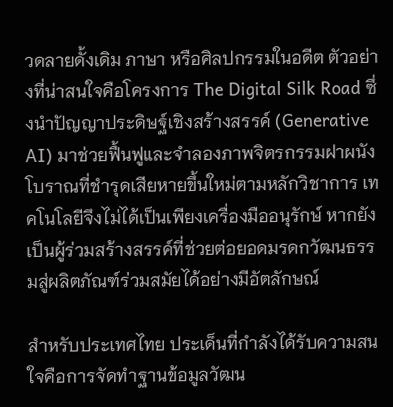วดลายดั้งเดิม ภาษา หรือศิลปกรรมในอดีต ตัวอย่างที่น่าสนใจคือโครงการ The Digital Silk Road ซึ่งนำปัญญาประดิษฐ์เชิงสร้างสรรค์ (Generative AI) มาช่วยฟื้นฟูและจำลองภาพจิตรกรรมฝาผนังโบราณที่ชำรุดเสียหายขึ้นใหม่ตามหลักวิชาการ เทคโนโลยีจึงไม่ได้เป็นเพียงเครื่องมืออนุรักษ์ หากยังเป็นผู้ร่วมสร้างสรรค์ที่ช่วยต่อยอดมรดกวัฒนธรรมสู่ผลิตภัณฑ์ร่วมสมัยได้อย่างมีอัตลักษณ์

สำหรับประเทศไทย ประเด็นที่กำลังได้รับความสนใจคือการจัดทำฐานข้อมูลวัฒน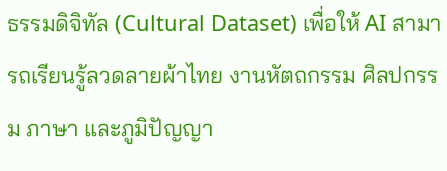ธรรมดิจิทัล (Cultural Dataset) เพื่อให้ AI สามารถเรียนรู้ลวดลายผ้าไทย งานหัตถกรรม ศิลปกรรม ภาษา และภูมิปัญญา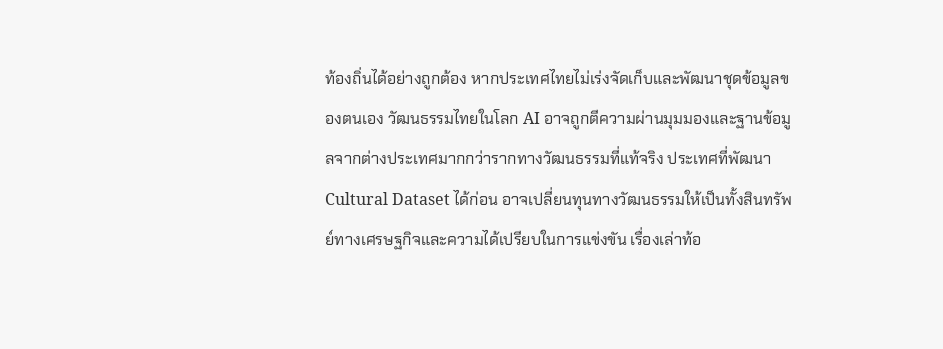ท้องถิ่นได้อย่างถูกต้อง หากประเทศไทยไม่เร่งจัดเก็บและพัฒนาชุดข้อมูลของตนเอง วัฒนธรรมไทยในโลก AI อาจถูกตีความผ่านมุมมองและฐานข้อมูลจากต่างประเทศมากกว่ารากทางวัฒนธรรมที่แท้จริง ประเทศที่พัฒนา Cultural Dataset ได้ก่อน อาจเปลี่ยนทุนทางวัฒนธรรมให้เป็นทั้งสินทรัพย์ทางเศรษฐกิจและความได้เปรียบในการแข่งขัน เรื่องเล่าท้อ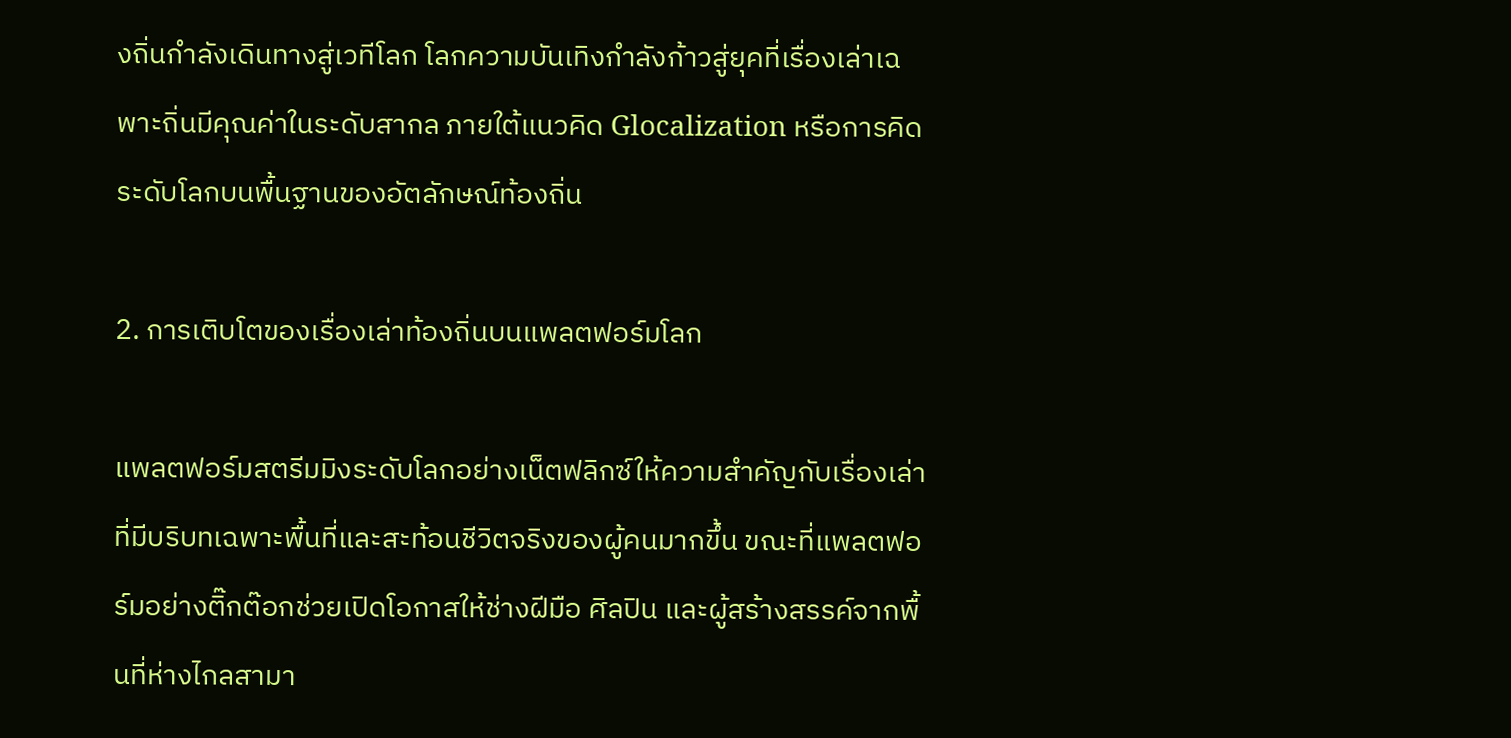งถิ่นกำลังเดินทางสู่เวทีโลก โลกความบันเทิงกำลังก้าวสู่ยุคที่เรื่องเล่าเฉพาะถิ่นมีคุณค่าในระดับสากล ภายใต้แนวคิด Glocalization หรือการคิดระดับโลกบนพื้นฐานของอัตลักษณ์ท้องถิ่น

2. การเติบโตของเรื่องเล่าท้องถิ่นบนแพลตฟอร์มโลก

แพลตฟอร์มสตรีมมิงระดับโลกอย่างเน็ตฟลิกซ์ให้ความสำคัญกับเรื่องเล่าที่มีบริบทเฉพาะพื้นที่และสะท้อนชีวิตจริงของผู้คนมากขึ้น ขณะที่แพลตฟอร์มอย่างติ๊กต๊อกช่วยเปิดโอกาสให้ช่างฝีมือ ศิลปิน และผู้สร้างสรรค์จากพื้นที่ห่างไกลสามา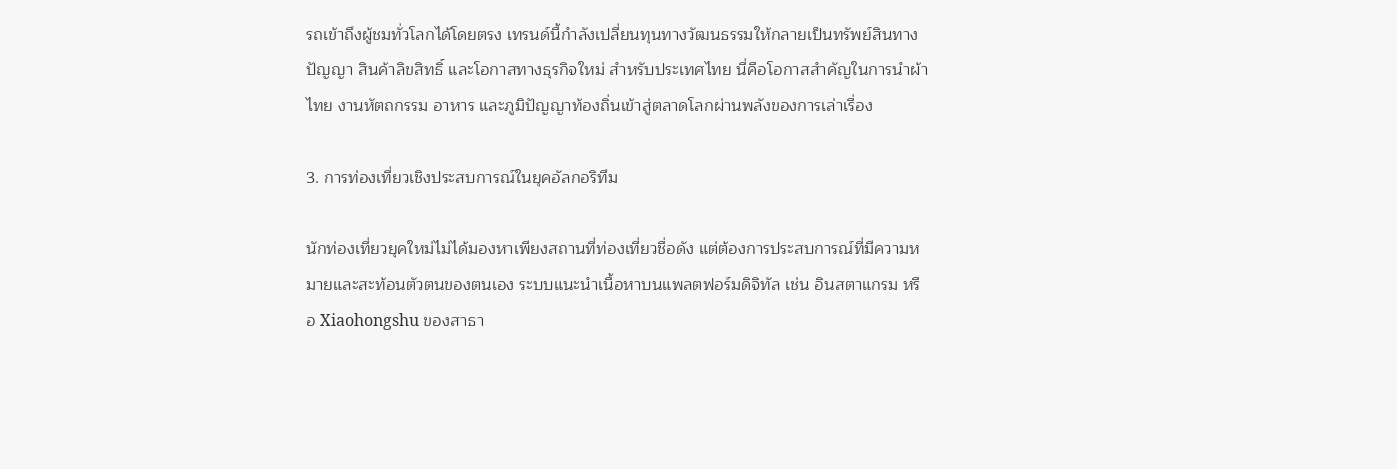รถเข้าถึงผู้ชมทั่วโลกได้โดยตรง เทรนด์นี้กำลังเปลี่ยนทุนทางวัฒนธรรมให้กลายเป็นทรัพย์สินทางปัญญา สินค้าลิขสิทธิ์ และโอกาสทางธุรกิจใหม่ สำหรับประเทศไทย นี่คือโอกาสสำคัญในการนำผ้าไทย งานหัตถกรรม อาหาร และภูมิปัญญาท้องถิ่นเข้าสู่ตลาดโลกผ่านพลังของการเล่าเรื่อง

3. การท่องเที่ยวเชิงประสบการณ์ในยุคอัลกอริทึม

นักท่องเที่ยวยุคใหม่ไม่ได้มองหาเพียงสถานที่ท่องเที่ยวชื่อดัง แต่ต้องการประสบการณ์ที่มีความหมายและสะท้อนตัวตนของตนเอง ระบบแนะนำเนื้อหาบนแพลตฟอร์มดิจิทัล เช่น อินสตาแกรม หรือ Xiaohongshu ของสาธา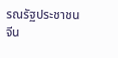รณรัฐประชาชนจีน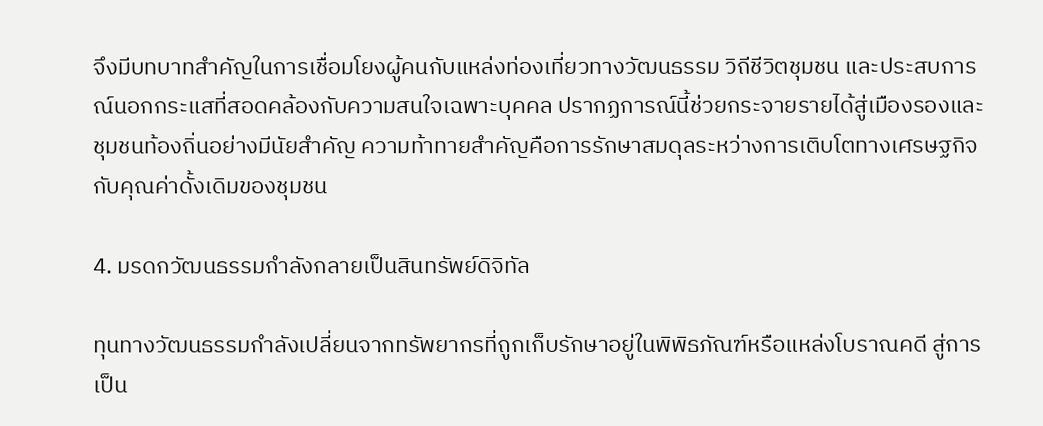จึงมีบทบาทสำคัญในการเชื่อมโยงผู้คนกับแหล่งท่องเที่ยวทางวัฒนธรรม วิถีชีวิตชุมชน และประสบการณ์นอกกระแสที่สอดคล้องกับความสนใจเฉพาะบุคคล ปรากฏการณ์นี้ช่วยกระจายรายได้สู่เมืองรองและชุมชนท้องถิ่นอย่างมีนัยสำคัญ ความท้าทายสำคัญคือการรักษาสมดุลระหว่างการเติบโตทางเศรษฐกิจกับคุณค่าดั้งเดิมของชุมชน

4. มรดกวัฒนธรรมกำลังกลายเป็นสินทรัพย์ดิจิทัล

ทุนทางวัฒนธรรมกำลังเปลี่ยนจากทรัพยากรที่ถูกเก็บรักษาอยู่ในพิพิธภัณฑ์หรือแหล่งโบราณคดี สู่การเป็น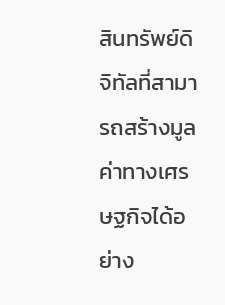สินทรัพย์ดิจิทัลที่สามารถสร้างมูลค่าทางเศรษฐกิจได้อย่าง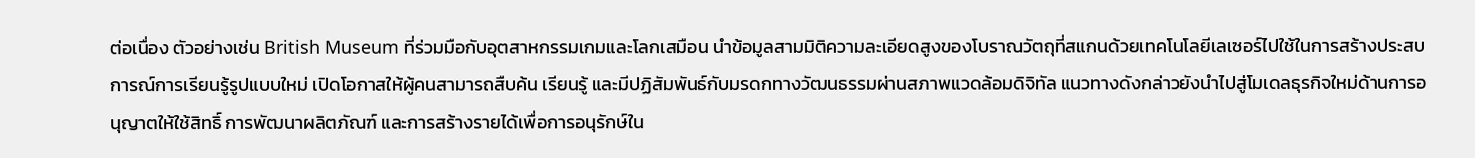ต่อเนื่อง ตัวอย่างเช่น British Museum ที่ร่วมมือกับอุตสาหกรรมเกมและโลกเสมือน นำข้อมูลสามมิติความละเอียดสูงของโบราณวัตถุที่สแกนด้วยเทคโนโลยีเลเซอร์ไปใช้ในการสร้างประสบการณ์การเรียนรู้รูปแบบใหม่ เปิดโอกาสให้ผู้คนสามารถสืบค้น เรียนรู้ และมีปฏิสัมพันธ์กับมรดกทางวัฒนธรรมผ่านสภาพแวดล้อมดิจิทัล แนวทางดังกล่าวยังนำไปสู่โมเดลธุรกิจใหม่ด้านการอนุญาตให้ใช้สิทธิ์ การพัฒนาผลิตภัณฑ์ และการสร้างรายได้เพื่อการอนุรักษ์ใน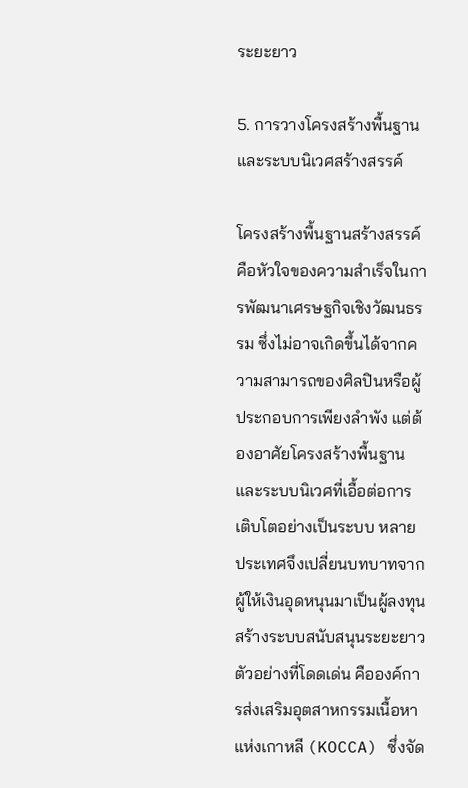ระยะยาว

5. การวางโครงสร้างพื้นฐานและระบบนิเวศสร้างสรรค์

โครงสร้างพื้นฐานสร้างสรรค์ คือหัวใจของความสำเร็จในการพัฒนาเศรษฐกิจเชิงวัฒนธรรม ซึ่งไม่อาจเกิดขึ้นได้จากความสามารถของศิลปินหรือผู้ประกอบการเพียงลำพัง แต่ต้องอาศัยโครงสร้างพื้นฐานและระบบนิเวศที่เอื้อต่อการเติบโตอย่างเป็นระบบ หลายประเทศจึงเปลี่ยนบทบาทจากผู้ให้เงินอุดหนุนมาเป็นผู้ลงทุนสร้างระบบสนับสนุนระยะยาว ตัวอย่างที่โดดเด่น คือองค์การส่งเสริมอุตสาหกรรมเนื้อหาแห่งเกาหลี (KOCCA) ซึ่งจัด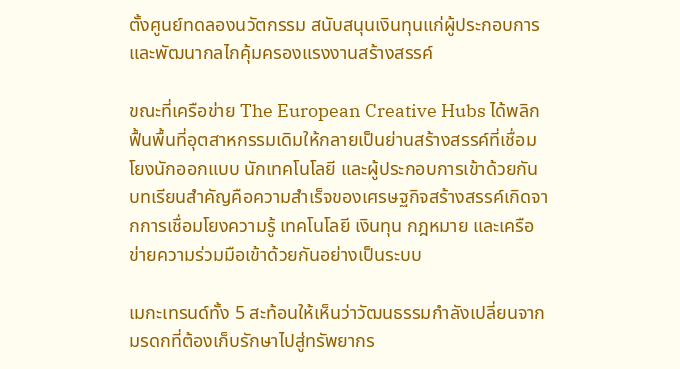ตั้งศูนย์ทดลองนวัตกรรม สนับสนุนเงินทุนแก่ผู้ประกอบการ และพัฒนากลไกคุ้มครองแรงงานสร้างสรรค์

ขณะที่เครือข่าย The European Creative Hubs ได้พลิกฟื้นพื้นที่อุตสาหกรรมเดิมให้กลายเป็นย่านสร้างสรรค์ที่เชื่อมโยงนักออกแบบ นักเทคโนโลยี และผู้ประกอบการเข้าด้วยกัน บทเรียนสำคัญคือความสำเร็จของเศรษฐกิจสร้างสรรค์เกิดจากการเชื่อมโยงความรู้ เทคโนโลยี เงินทุน กฎหมาย และเครือข่ายความร่วมมือเข้าด้วยกันอย่างเป็นระบบ

เมกะเทรนด์ทั้ง 5 สะท้อนให้เห็นว่าวัฒนธรรมกำลังเปลี่ยนจากมรดกที่ต้องเก็บรักษาไปสู่ทรัพยากร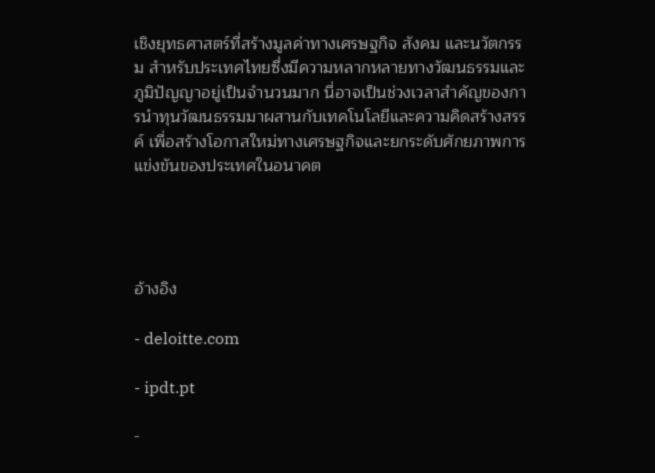เชิงยุทธศาสตร์ที่สร้างมูลค่าทางเศรษฐกิจ สังคม และนวัตกรรม สำหรับประเทศไทยซึ่งมีความหลากหลายทางวัฒนธรรมและภูมิปัญญาอยู่เป็นจำนวนมาก นี่อาจเป็นช่วงเวลาสำคัญของการนำทุนวัฒนธรรมมาผสานกับเทคโนโลยีและความคิดสร้างสรรค์ เพื่อสร้างโอกาสใหม่ทางเศรษฐกิจและยกระดับศักยภาพการแข่งขันของประเทศในอนาคต




อ้างอิง

- deloitte.com

- ipdt.pt

-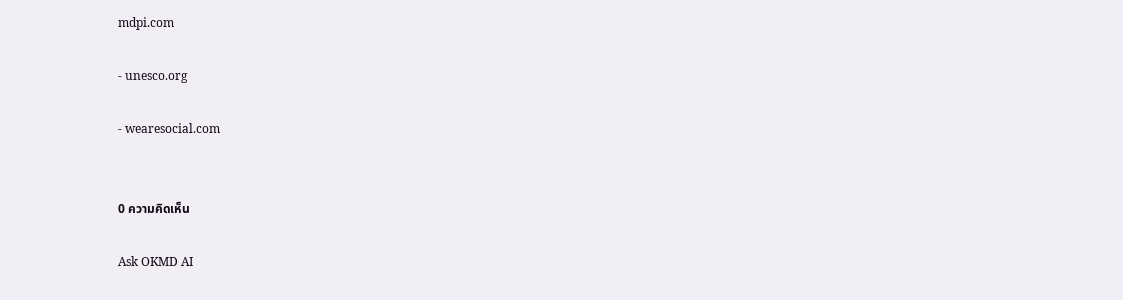mdpi.com

- unesco.org

- wearesocial.com


0 ความคิดเห็น

Ask OKMD AI